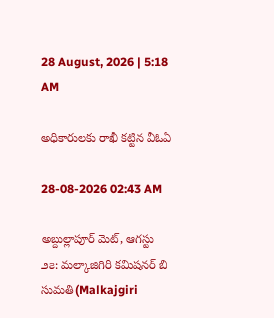28 August, 2026 | 5:18 AM

అధికారులకు రాఖీ కట్టిన వీఓఏ

28-08-2026 02:43 AM

అబ్దుల్లాపూర్ మెట్, ఆగస్టు ౨౭: మల్కాజిగిరి కమిషనర్ బి సుమతి(Malkajgiri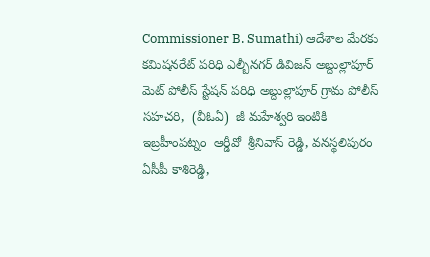Commissioner B. Sumathi) ఆదేశాల మేరకు  కమిషనరేట్ పరిధి ఎల్బీనగర్ డివిజన్ అబ్దుల్లాపూర్ మెట్ పోలీస్ స్టేషన్ పరిధి అబ్దుల్లాపూర్ గ్రామ పోలీస్ సహచరి,  (వీఓఏ)  జీ మహేశ్వరి ఇంటికి ఇబ్రహీంపట్నం  ఆర్డీవో  శ్రీనివాస్ రెడ్డి, వనస్థలిపురం ఏసీపీ కాశిరెడ్డి,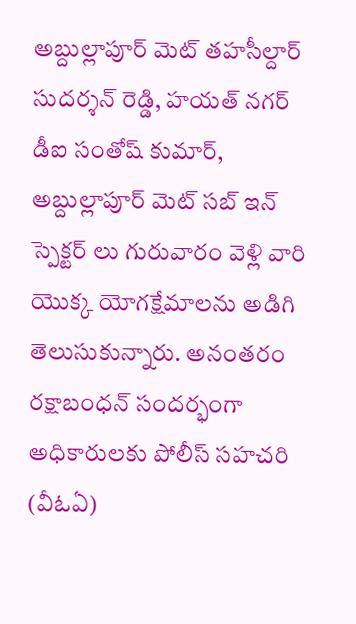అబ్దుల్లాపూర్ మెట్ తహసీల్దార్ సుదర్శన్ రెడ్డి, హయత్ నగర్ డీఐ సంతోష్ కుమార్, అబ్దుల్లాపూర్ మెట్ సబ్ ఇన్ స్పెక్టర్ లు గురువారం వెళ్లి వారి యొక్క యోగక్షేమాలను అడిగి తెలుసుకున్నారు. అనంతరం రక్షాబంధన్ సందర్భంగా అధికారులకు పోలీస్ సహచరి (వీఓఏ)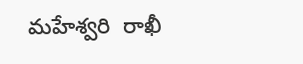మహేశ్వరి  రాఖీ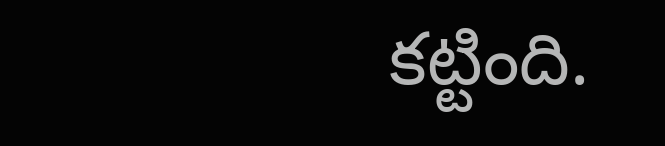కట్టింది.